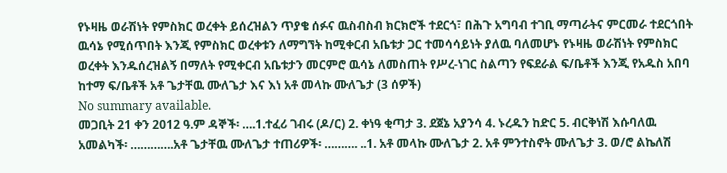የኑዛዜ ወራሽነት የምስክር ወረቀት ይሰረዝልን ጥያቄ ሰፉና ዉስብስብ ክርክሮች ተደርጎ፣ በሕጉ አግባብ ተገቢ ማጣራትና ምርመራ ተደርጎበት ዉሳኔ የሚሰጥበት እንጂ የምስክር ወረቀቱን ለማግኘት ከሚቀርብ አቤቱታ ጋር ተመሳሳይነት ያለዉ ባለመሆኑ የኑዛዜ ወራሽነት የምስክር ወረቀት እንዱሰረዝልኝ በማለት የሚቀርብ አቤቱታን መርምሮ ዉሳኔ ለመስጠት የሥረ-ነገር ስልጣን የፍደራል ፍ/ቤቶች እንጂ የአዱስ አበባ ከተማ ፍ/ቤቶች አቶ ጌታቸዉ ሙለጌታ እና እነ አቶ መላኩ ሙለጌታ (3 ሰዎች)
No summary available.
መጋቢት 21 ቀን 2012 ዓ.ም ዳኞች፡ ….1.ተፈሪ ገብሩ (ዶ/ር) 2. ቀነዓ ቂጣታ 3. ደጀኔ አያንሳ 4. ኑረዱን ከድር 5. ብርቅነሽ እሱባለዉ አመልካች፡ ………….አቶ ጌታቸዉ ሙለጌታ ተጠሪዎች፡ ………. ..1. አቶ መላኩ ሙለጌታ 2. አቶ ምንተስኖት ሙለጌታ 3. ወ/ሮ ልኬለሽ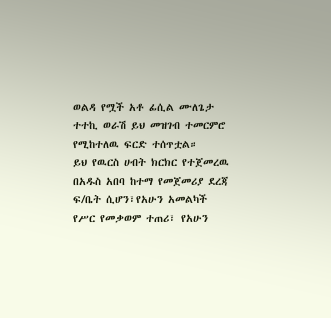ወልዳ የሟች አቶ ፊሲል ሙለጌታ ተተኪ ወራሽ ይህ መዝገብ ተመርምሮ የሚከተለዉ ፍርድ ተሰጥቷል።
ይህ የዉርስ ሀብት ክርክር የተጀመረዉ በአዱስ አበባ ከተማ የመጀመሪያ ደረጃ ፍ/ቤት ሲሆን፣የአሁን አመልካች የሥር የመቃወም ተጠሪ፣ የአሁን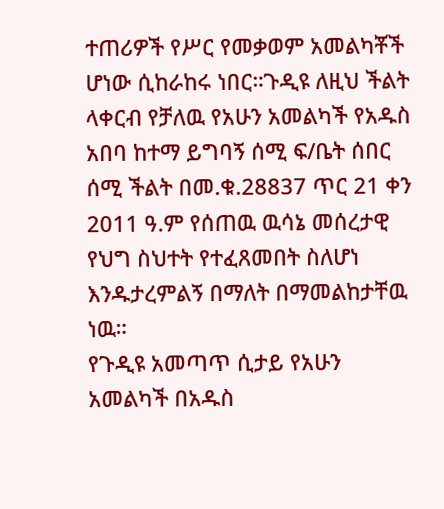ተጠሪዎች የሥር የመቃወም አመልካቾች ሆነው ሲከራከሩ ነበር።ጉዲዩ ለዚህ ችልት ላቀርብ የቻለዉ የአሁን አመልካች የአዱስ አበባ ከተማ ይግባኝ ሰሚ ፍ/ቤት ሰበር ሰሚ ችልት በመ.ቁ.28837 ጥር 21 ቀን 2011 ዓ.ም የሰጠዉ ዉሳኔ መሰረታዊ የህግ ስህተት የተፈጸመበት ስለሆነ እንዱታረምልኝ በማለት በማመልከታቸዉ ነዉ።
የጉዲዩ አመጣጥ ሲታይ የአሁን አመልካች በአዱስ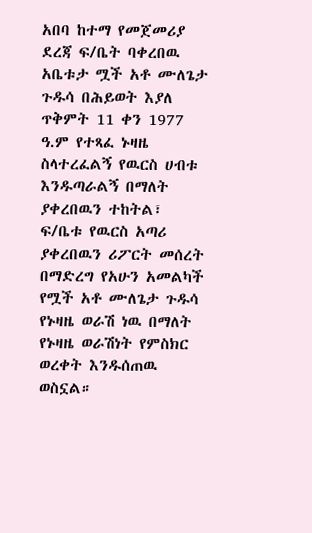አበባ ከተማ የመጀመሪያ ደረጃ ፍ/ቤት ባቀረበዉ አቤቱታ ሟች አቶ ሙለጌታ ጉዱሳ በሕይወት እያለ ጥቅምት 11 ቀን 1977 ዓ.ም የተጻፈ ኑዛዜ ስላተረፈልኝ የዉርስ ሀብቱ እንዱጣራልኝ በማለት ያቀረበዉን ተከትል፣ ፍ/ቤቱ የዉርስ አጣሪ ያቀረበዉን ሪፖርት መሰረት በማድረግ የአሁን አመልካች የሟች አቶ ሙለጌታ ጉዱሳ የኑዛዜ ወራሽ ነዉ በማለት የኑዛዜ ወራሽነት የምስክር ወረቀት እንዱሰጠዉ ወስኗል።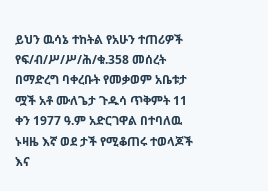ይህን ዉሳኔ ተከትል የአሁን ተጠሪዎች የፍ/ብ/ሥ/ሥ/ሕ/ቁ.358 መሰረት በማድረግ ባቀረቡት የመቃወም አቤቱታ ሟች አቶ ሙለጌታ ጉዱሳ ጥቅምት 11 ቀን 1977 ዓ.ም አድርገዋል በተባለዉ ኑዛዜ እኛ ወደ ታች የሚቆጠሩ ተወላጆች እና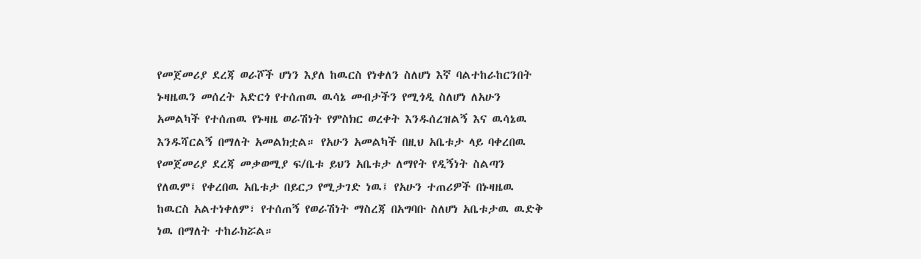የመጀመሪያ ደረጃ ወራሾች ሆነን እያለ ከዉርስ የነቀለን ስለሆነ እኛ ባልተከራከርንበት ኑዛዜዉን መሰረት አድርጎ የተሰጠዉ ዉሳኔ መብታችን የሚጎዲ ስለሆነ ለአሁን አመልካች የተሰጠዉ የኑዛዜ ወራሽነት የምስክር ወረቀት እንዱሰረዝልኝ እና ዉሳኔዉ እንዱሻርልኝ በማለት አመልክቷል። የአሁን አመልካች በዚህ አቤቱታ ላይ ባቀረበዉ የመጀመሪያ ደረጃ መቃወሚያ ፍ/ቤቱ ይህን አቤቱታ ለማየት የዲኝነት ስልጣን የለዉም፤ የቀረበዉ አቤቱታ በይርጋ የሚታገድ ነዉ፤ የአሁን ተጠሪዎች በኑዛዜዉ ከዉርስ አልተነቀለም፣ የተሰጠኝ የወራሽነት ማስረጃ በአግባቡ ስለሆነ አቤቱታዉ ዉድቅ ነዉ በማለት ተከራክሯል።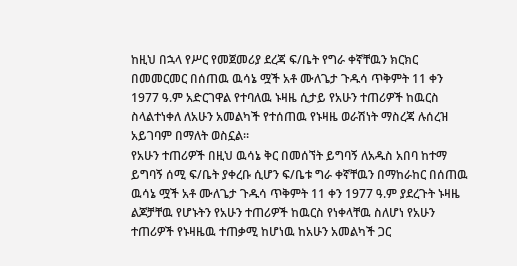ከዚህ በኋላ የሥር የመጀመሪያ ደረጃ ፍ/ቤት የግራ ቀኛቸዉን ክርክር በመመርመር በሰጠዉ ዉሳኔ ሟች አቶ ሙለጌታ ጉዱሳ ጥቅምት 11 ቀን 1977 ዓ.ም አድርገዋል የተባለዉ ኑዛዜ ሲታይ የአሁን ተጠሪዎች ከዉርስ ስላልተነቀለ ለአሁን አመልካች የተሰጠዉ የኑዛዜ ወራሽነት ማስረጃ ሉሰረዝ አይገባም በማለት ወስኗል።
የአሁን ተጠሪዎች በዚህ ዉሳኔ ቅር በመሰኘት ይግባኝ ለአዱስ አበባ ከተማ ይግባኝ ሰሚ ፍ/ቤት ያቀረቡ ሲሆን ፍ/ቤቱ ግራ ቀኛቸዉን በማከራከር በሰጠዉ ዉሳኔ ሟች አቶ ሙለጌታ ጉዱሳ ጥቅምት 11 ቀን 1977 ዓ.ም ያደረጉት ኑዛዜ ልጆቻቸዉ የሆኑትን የአሁን ተጠሪዎች ከዉርስ የነቀላቸዉ ስለሆነ የአሁን ተጠሪዎች የኑዛዜዉ ተጠቃሚ ከሆነዉ ከአሁን አመልካች ጋር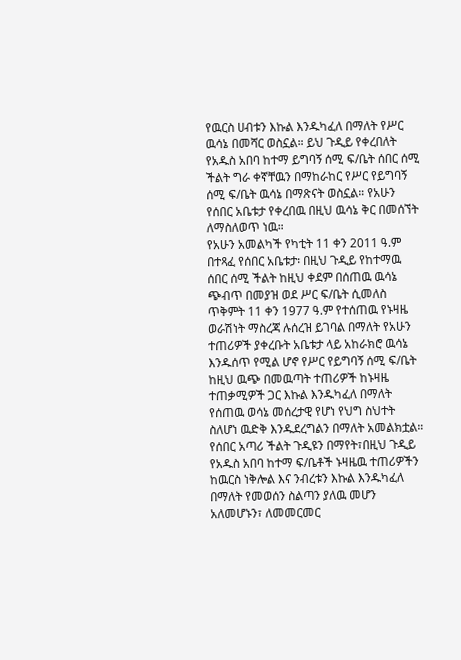የዉርስ ሀብቱን እኩል እንዱካፈለ በማለት የሥር ዉሳኔ በመሻር ወስኗል። ይህ ጉዲይ የቀረበለት የአዱስ አበባ ከተማ ይግባኝ ሰሚ ፍ/ቤት ሰበር ሰሚ ችልት ግራ ቀኛቸዉን በማከራከር የሥር የይግባኝ ሰሚ ፍ/ቤት ዉሳኔ በማጽናት ወስኗል። የአሁን የሰበር አቤቱታ የቀረበዉ በዚህ ዉሳኔ ቅር በመሰኘት ለማስለወጥ ነዉ።
የአሁን አመልካች የካቲት 11 ቀን 2011 ዓ.ም በተጻፈ የሰበር አቤቱታ፡ በዚህ ጉዲይ የከተማዉ ሰበር ሰሚ ችልት ከዚህ ቀደም በሰጠዉ ዉሳኔ ጭብጥ በመያዝ ወደ ሥር ፍ/ቤት ሲመለስ ጥቅምት 11 ቀን 1977 ዓ.ም የተሰጠዉ የኑዛዜ ወራሽነት ማስረጃ ሉሰረዝ ይገባል በማለት የአሁን ተጠሪዎች ያቀረቡት አቤቱታ ላይ አከራክሮ ዉሳኔ እንዱሰጥ የሚል ሆኖ የሥር የይግባኝ ሰሚ ፍ/ቤት ከዚህ ዉጭ በመዉጣት ተጠሪዎች ከኑዛዜ ተጠቃሚዎች ጋር እኩል እንዱካፈለ በማለት የሰጠዉ ወሳኔ መሰረታዊ የሆነ የህግ ስህተት ስለሆነ ዉድቅ እንዱደረግልን በማለት አመልክቷል።
የሰበር አጣሪ ችልት ጉዲዩን በማየት፣በዚህ ጉዲይ የአዱስ አበባ ከተማ ፍ/ቤቶች ኑዛዜዉ ተጠሪዎችን ከዉርስ ነቅሎል እና ንብረቱን እኩል እንዱካፈለ በማለት የመወሰን ስልጣን ያለዉ መሆን አለመሆኑን፣ ለመመርመር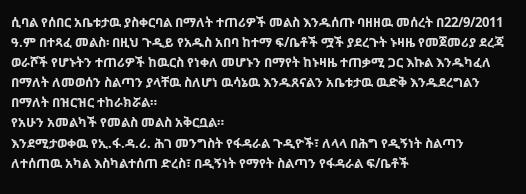ሲባል የሰበር አቤቱታዉ ያስቀርባል በማለት ተጠሪዎች መልስ እንዱሰጡ ባዘዘዉ መሰረት በ22/9/2011 ዓ.ም በተጻፈ መልስ፡ በዚህ ጉዲይ የአዱስ አበባ ከተማ ፍ/ቤቶች ሟች ያደረጉት ኑዛዜ የመጀመሪያ ደረጃ ወራሾች የሆኑትን ተጠሪዎች ከዉርስ የነቀለ መሆኑን በማየት ከኑዛዜ ተጠቃሚ ጋር እኩል እንዱካፈለ በማለት ለመወሰን ስልጣን ያላቸዉ ስለሆነ ዉሳኔዉ እንዱጸናልን አቤቱታዉ ዉድቅ እንዱደረግልን በማለት በዝርዝር ተከራክሯል።
የአሁን አመልካች የመልስ መልስ አቅርቧል።
እንደሚታወቀዉ የኢ.ፋ.ዳ.ሪ. ሕገ መንግስት የፋዳራል ጉዲዮች፣ ለላላ በሕግ የዲኝነት ስልጣን ለተሰጠዉ አካል እስካልተሰጠ ድረስ፣ በዲኝነት የማየት ስልጣን የፋዳራል ፍ/ቤቶች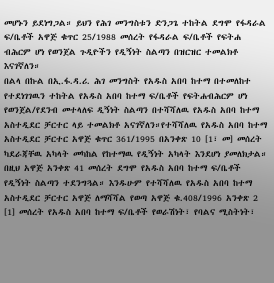መሆኑን ይደነግጋል። ይህን የሕገ መንግስቱን ድንጋጌ ተከትል ደግሞ የፋዳራል ፍ/ቤቶች አዋጅ ቁጥር 25/1988 መሰረት የፋዳራል ፍ/ቤቶች የፍትሐ ብሕርም ሆነ የወንጀል ጉዲዮችን የዲኝነት ስልጣን በዝርዝር ተመልክቶ እናገኛለን።
በልላ በኩል በኢ.ፋ.ዳ.ሪ. ሕገ መንግስት የአዱስ አበባ ከተማ በተመለከተ የተደነገገዉን ተከትል የአዱስ አበባ ከተማ ፍ/ቤቶች የፍትሐብሕርም ሆነ የወንጀል/የደንብ መተላለፍ ዲኝነት ስልጣን በተሻሻለዉ የአዱስ አበባ ከተማ አስተዲደር ቻርተር ላይ ተመልክቶ አናገኛለን።የተሻሻለዉ የአዱስ አበባ ከተማ አስተዲደር ቻርተር አዋጅ ቁጥር 361/1995 በአንቀጽ 10 [1፣ መ] መሰረት ካደራጃቸዉ አካላት መካከል የከተማዉ የዲኝነት አካላት እንደሆነ ያመለክታል። በዚህ አዋጅ አንቀጽ 41 መሰረት ደግሞ የአዱስ አበባ ከተማ ፍ/ቤቶች የዲኝነት ስልጣን ተደንግጓል። እንዱሁም የተሻሻለዉ የአዱስ አበባ ከተማ አስተዲደር ቻርተር አዋጅ ለማሻሻል የወጣ አዋጅ ቁ.408/1996 አንቀጽ 2 [1] መሰረት የአዱስ አበባ ከተማ ፍ/ቤቶች የወራሽነት፣ የባልና ሚስትነት፣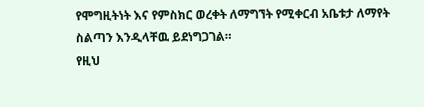የሞግዚትነት እና የምስክር ወረቀት ለማግኘት የሚቀርብ አቤቱታ ለማየት ስልጣን እንዲላቸዉ ይደነግጋገል።
የዚህ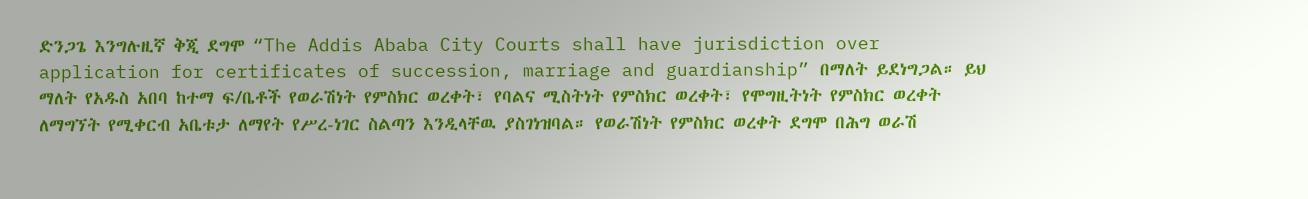ድንጋጌ እንግሉዚኛ ቅጂ ደግሞ “The Addis Ababa City Courts shall have jurisdiction over application for certificates of succession, marriage and guardianship” በማለት ይደነግጋል። ይህ ማለት የአዱስ አበባ ከተማ ፍ/ቤቶች የወራሽነት የምስክር ወረቀት፣ የባልና ሚስትነት የምስክር ወረቀት፣ የሞግዚትነት የምስክር ወረቀት ለማግኘት የሚቀርብ አቤቱታ ለማየት የሥረ-ነገር ስልጣን እንዲላቸዉ ያስገነዝባል። የወራሽነት የምስክር ወረቀት ደግሞ በሕግ ወራሽ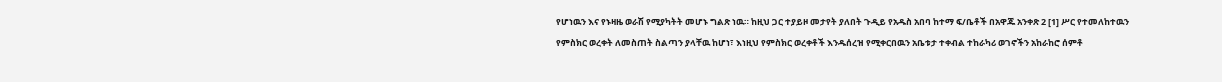የሆነዉን እና የኑዛዜ ወራሽ የሚያካትት መሆኑ ግልጽ ነዉ። ከዚህ ጋር ተያይዞ መታየት ያለበት ጉዲይ የአዱስ አበባ ከተማ ፍ/ቤቶች በአዋጁ አንቀጽ 2 [1] ሥር የተመለከተዉን የምስክር ወረቀት ለመስጠት ስልጣን ያላቸዉ ከሆነ፣ እነዚህ የምስክር ወረቀቶች እንዱሰረዝ የሚቀርበዉን አቤቱታ ተቀብል ተከራካሪ ወገኖችን አከራከሮ ሰምቶ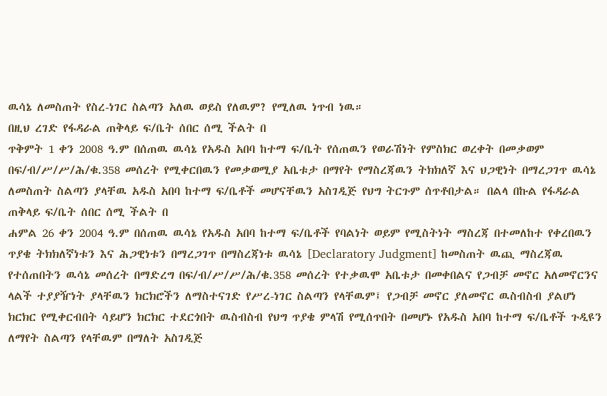ዉሳኔ ለመስጠት የስረ-ነገር ስልጣን አለዉ ወይስ የለዉም? የሚለዉ ነጥብ ነዉ።
በዚህ ረገድ የፋዳራል ጠቅላይ ፍ/ቤት ሰበር ሰሚ ችልት በ
ጥቅምት 1 ቀን 2008 ዓ.ም በሰጠዉ ዉሳኔ የአዱስ አበባ ከተማ ፍ/ቤት የሰጠዉን የወራሽነት የምስክር ወረቀት በመቃወም በፍ/ብ/ሥ/ሥ/ሕ/ቁ.358 መሰረት የሚቀርበዉን የመቃወሚያ አቤቱታ በማየት የማስረጃዉን ትክክለኛ እና ህጋዊነት በማረጋገጥ ዉሳኔ ለመስጠት ስልጣን ያላቸዉ አዱስ አበባ ከተማ ፍ/ቤቶች መሆናቸዉን አስገዲጅ የህግ ትርጉም ሰጥቶበታል። በልላ በኩል የፋዳራል ጠቅላይ ፍ/ቤት ሰበር ሰሚ ችልት በ
ሐምል 26 ቀን 2004 ዓ.ም በሰጠዉ ዉሳኔ የአዱስ አበባ ከተማ ፍ/ቤቶች የባልነት ወይም የሚስትነት ማስረጃ በተመለከተ የቀረበዉን ጥያቄ ትክክለኛነቱን እና ሕጋዊነቱን በማረጋገጥ በማስረጃነቱ ዉሳኔ [Declaratory Judgment] ከመስጠት ዉጪ ማስረጃዉ የተሰጠበትን ዉሳኔ መሰረት በማድረግ በፍ/ብ/ሥ/ሥ/ሕ/ቁ.358 መሰረት የተቃዉሞ አቤቱታ በመቀበልና የጋብቻ መኖር አለመኖርንና ላልች ተያያዥነት ያላቸዉን ክርክሮችን ለማስተናገድ የሥረ-ነገር ስልጣን የላቸዉም፤ የጋብቻ መኖር ያለመኖር ዉስብስብ ያልሆነ ክርክር የሚቀርብበት ሳይሆን ክርክር ተደርጎበት ዉስብስብ የህግ ጥያቄ ምላሽ የሚሰጥበት በመሆኑ የአዱስ አበባ ከተማ ፍ/ቤቶች ጉዲዩን ለማየት ስልጣን የላቸዉም በማለት አስገዲጅ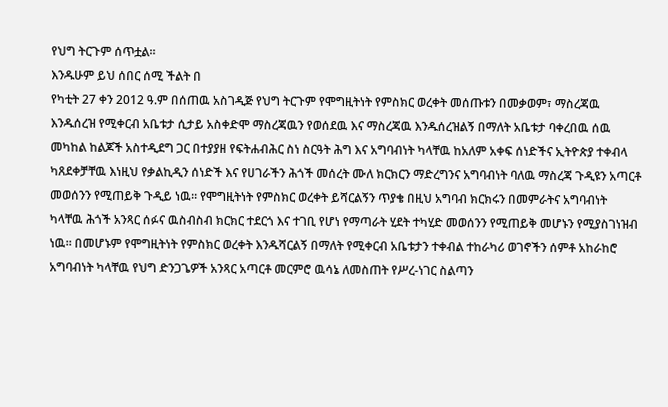የህግ ትርጉም ሰጥቷል።
እንዱሁም ይህ ሰበር ሰሚ ችልት በ
የካቲት 27 ቀን 2012 ዓ.ም በሰጠዉ አስገዲጅ የህግ ትርጉም የሞግዚትነት የምስክር ወረቀት መሰጡቱን በመቃወም፣ ማስረጃዉ እንዱሰረዝ የሚቀርብ አቤቱታ ሲታይ አስቀድሞ ማስረጃዉን የወሰደዉ እና ማስረጃዉ እንዱሰረዝልኝ በማለት አቤቱታ ባቀረበዉ ሰዉ መካከል ከልጆች አስተዲደግ ጋር በተያያዘ የፍትሐብሕር ስነ ስርዓት ሕግ እና አግባብነት ካላቸዉ ከአለም አቀፍ ሰነድችና ኢትዮጵያ ተቀብላ ካጸደቀቻቸዉ እነዚህ የቃልኪዲን ሰነድች እና የሀገራችን ሕጎች መሰረት ሙለ ክርክርን ማድረግንና አግባብነት ባለዉ ማስረጃ ጉዲዩን አጣርቶ መወሰንን የሚጠይቅ ጉዲይ ነዉ። የሞግዚትነት የምስክር ወረቀት ይሻርልኝን ጥያቄ በዚህ አግባብ ክርክሩን በመምራትና አግባብነት ካላቸዉ ሕጎች አንጻር ሰፉና ዉስብስብ ክርክር ተደርጎ እና ተገቢ የሆነ የማጣራት ሂደት ተካሂድ መወሰንን የሚጠይቅ መሆኑን የሚያስገነዝብ ነዉ። በመሆኑም የሞግዚትነት የምስክር ወረቀት እንዱሻርልኝ በማለት የሚቀርብ አቤቱታን ተቀብል ተከራካሪ ወገኖችን ሰምቶ አከራከሮ አግባብነት ካላቸዉ የህግ ድንጋጌዎች አንጻር አጣርቶ መርምሮ ዉሳኔ ለመስጠት የሥረ-ነገር ስልጣን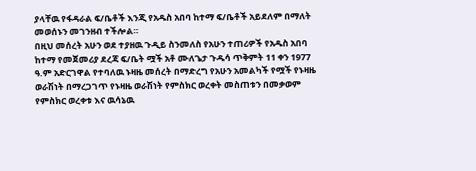ያላቸዉ የፋዳራል ፍ/ቤቶች እንጂ የአዱስ አበባ ከተማ ፍ/ቤቶች አይደለም በማለት መወሰኑን መገንዘብ ተችሎል።
በዚህ መሰረት አሁን ወደ ተያዘዉ ጉዲይ ስንመለስ የአሁን ተጠሪዎች የአዱስ አበባ ከተማ የመጀመሪያ ደረጃ ፍ/ቤት ሟች አቶ ሙለጌታ ጉዱሳ ጥቅምት 11 ቀን 1977 ዓ.ም አድርገዋል የተባለዉ ኑዛዜ መሰረት በማድረግ የአሁን አመልካች የሟች የኑዛዜ ወራሽነት በማረጋገጥ የኑዛዜ ወራሽነት የምስክር ወረቀት መስጠቱን በመቃወም የምስክር ወረቀቱ እና ዉሳኔዉ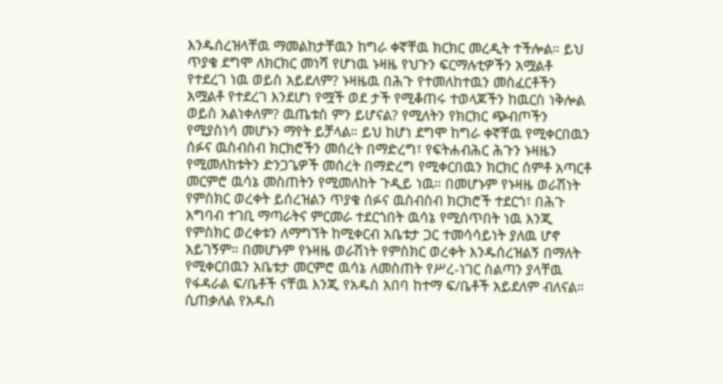እንዱሰረዝላቸዉ ማመልከታቸዉን ከግራ ቀኛቸዉ ክርክር መረዲት ተችሎል። ይህ ጥያቄ ደግሞ ለክርክር መነሻ የሆነዉ ኑዛዜ የህጉን ፍርማሉቲዎችን አሟልቶ የተደረገ ነዉ ወይስ አይደለም? ኑዛዜዉ በሕጉ የተመለከተዉን መስፈርቶችን አሟልቶ የተደረገ እንደሆነ የሟች ወደ ታች የሚቆጠሩ ተወላጆችን ከዉርስ ነቅሎል ወይስ አልነቀለም? ዉጤቱስ ምን ይሆናል? የሚለትን የክርክር ጭብጦችን የሚያስነሳ መሆኑን ማየት ይቻላል። ይህ ከሆነ ደግሞ ከግራ ቀኛቸዉ የሚቀርበዉን ሰፉና ዉስብስብ ክርክሮችን መሰረት በማድረግ፣ የፍትሐብሕር ሕጉን ኑዛዜን የሚመለከቱትን ድንጋጌዎች መሰረት በማድረግ የሚቀርበዉን ክርክር ሰምቶ አጣርቶ መርምሮ ዉሳኔ መስጠትን የሚመለከት ጉዲይ ነዉ። በመሆኑም የኑዛዜ ወራሽነት የምስክር ወረቀት ይሰረዝልን ጥያቄ ሰፉና ዉስብስብ ክርክሮች ተደርጎ፣ በሕጉ አግባብ ተገቢ ማጣራትና ምርመራ ተደርጎበት ዉሳኔ የሚሰጥበት ነዉ እንጂ የምስክር ወረቀቱን ለማግኘት ከሚቀርብ አቤቱታ ጋር ተመሳሳይነት ያለዉ ሆኖ አይገኝም። በመሆኑም የኑዛዜ ወራሽነት የምስክር ወረቀት እንዱሰረዝልኝ በማለት የሚቀርበዉን አቤቱታ መርምሮ ዉሳኔ ለመስጠት የሥረ-ነገር ስልጣን ያላቸዉ የፋዳራል ፍ/ቤቶች ናቸዉ እንጂ የአዱስ አበባ ከተማ ፍ/ቤቶች አይደለም ብለናል።
ሲጠቃለል የአዱስ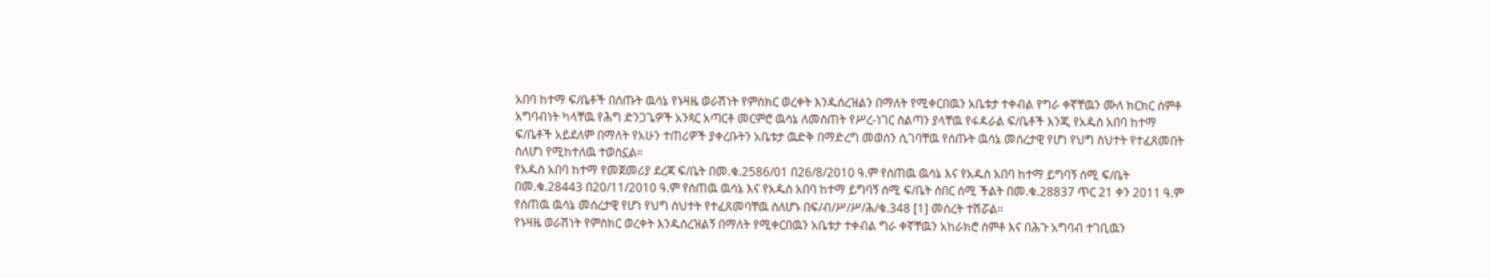አበባ ከተማ ፍ/ቤቶች በሰጡት ዉሳኔ የኑዛዜ ወራሽነት የምስክር ወረቀት እንዱሰረዝልን በማለት የሚቀርበዉን አቤቱታ ተቀብል የግራ ቀኛቸዉን ሙለ ክርክር ሰምቶ አግባብነት ካላቸዉ የሕግ ድንጋጌዎች አንጻር አጣርቶ መርምሮ ዉሳኔ ለመስጠት የሥረ-ነገር ስልጣን ያላቸዉ የፋዳራል ፍ/ቤቶች እንጂ የአዱስ አበባ ከተማ ፍ/ቤቶች አይደለም በማለት የአሁን ተጠሪዎች ያቀረቡትን አቤቱታ ዉድቅ በማድረግ መወሰን ሲገባቸዉ የሰጡት ዉሳኔ መሰረታዊ የሆነ የህግ ስህተት የተፈጸመበት ስለሆነ የሚከተለዉ ተወስኗል።
የአዱስ አበባ ከተማ የመጀመሪያ ደረጃ ፍ/ቤት በመ.ቁ.2586/01 በ26/8/2010 ዓ.ም የሰጠዉ ዉሳኔ እና የአዱስ አበባ ከተማ ይግባኝ ሰሚ ፍ/ቤት በመ.ቁ.28443 በ20/11/2010 ዓ.ም የሰጠዉ ዉሳኔ እና የአዱስ አበባ ከተማ ይግባኝ ሰሚ ፍ/ቤት ሰበር ሰሚ ችልት በመ.ቁ.28837 ጥር 21 ቀን 2011 ዓ.ም የሰጠዉ ዉሳኔ መሰረታዊ የሆነ የህግ ስህተት የተፈጸመባቸዉ ስለሆኑ በፍ/ብ/ሥ/ሥ/ሕ/ቁ.348 [1] መሰረት ተሽሯል።
የኑዛዜ ወራሽነት የምስክር ወረቀት እንዱሰረዝልኝ በማለት የሚቀርበዉን አቤቱታ ተቀብል ግራ ቀኛቸዉን አከራክሮ ሰምቶ እና በሕጉ አግባብ ተገቢዉን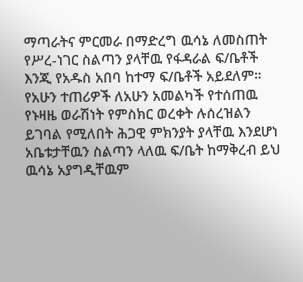ማጣራትና ምርመራ በማድረግ ዉሳኔ ለመስጠት የሥረ-ነገር ስልጣን ያላቸዉ የፋዳራል ፍ/ቤቶች እንጂ የአዱስ አበባ ከተማ ፍ/ቤቶች አይደለም። የአሁን ተጠሪዎች ለአሁን አመልካች የተሰጠዉ የኑዛዜ ወራሽነት የምስክር ወረቀት ሉሰረዝልን ይገባል የሚለበት ሕጋዊ ምክንያት ያላቸዉ እንደሆነ አቤቱታቸዉን ስልጣን ላለዉ ፍ/ቤት ከማቅረብ ይህ ዉሳኔ አያግዲቸዉም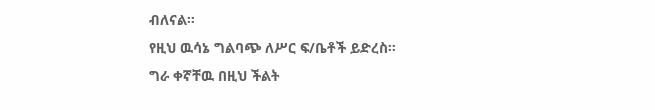ብለናል።
የዚህ ዉሳኔ ግልባጭ ለሥር ፍ/ቤቶች ይድረስ።
ግራ ቀኛቸዉ በዚህ ችልት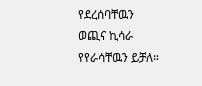የደረሰባቸዉን ወጪና ኪሳራ የየራሳቸዉን ይቻለ።